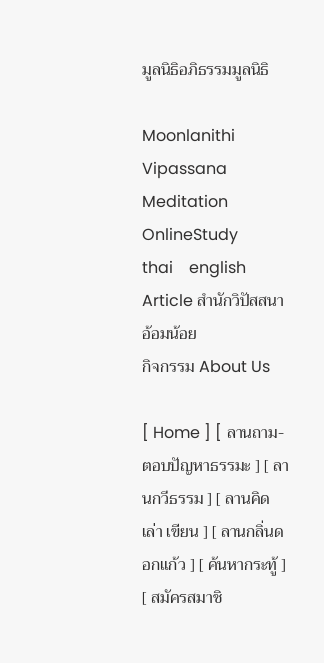มูลนิธิอภิธรรมมูลนิธิ

Moonlanithi Vipassana
Meditation
OnlineStudy
thai    english
Article สำนักวิปัสสนา
อ้อมน้อย
กิจกรรม About Us

[ Home ] [ ลานถาม-ตอบปัญหาธรรมะ ] [ ลานกวีธรรม ] [ ลานคิด เล่า เขียน ] [ ลานกลิ่นดอกแก้ว ] [ ค้นหากระทู้ ] [ สมัครสมาชิ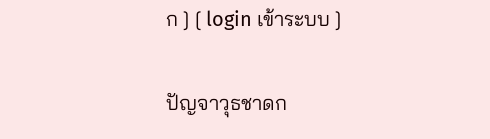ก ] [ login เข้าระบบ ]


ปัญจาวุธชาดก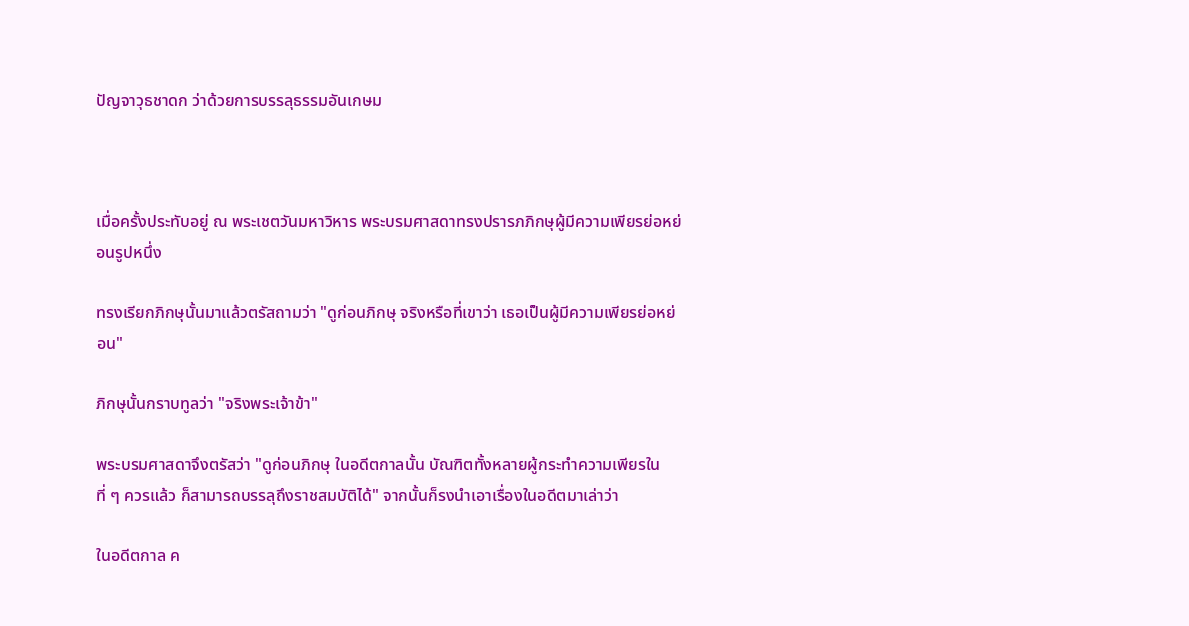ปัญจาวุธชาดก ว่าด้วยการบรรลุธรรมอันเกษม



เมื่อครั้งประทับอยู่ ณ พระเชตวันมหาวิหาร พระบรมศาสดาทรงปรารภภิกษุผู้มีความเพียรย่อหย่อนรูปหนึ่ง

ทรงเรียกภิกษุนั้นมาแล้วตรัสถามว่า "ดูก่อนภิกษุ จริงหรือที่เขาว่า เธอเป็นผู้มีความเพียรย่อหย่อน"

ภิกษุนั้นกราบทูลว่า "จริงพระเจ้าข้า"

พระบรมศาสดาจึงตรัสว่า "ดูก่อนภิกษุ ในอดีตกาลนั้น บัณฑิตทั้งหลายผู้กระทำความเพียรในที่ ๆ ควรแล้ว ก็สามารถบรรลุถึงราชสมบัติได้" จากนั้นก็รงนำเอาเรื่องในอดีตมาเล่าว่า

ในอดีตกาล ค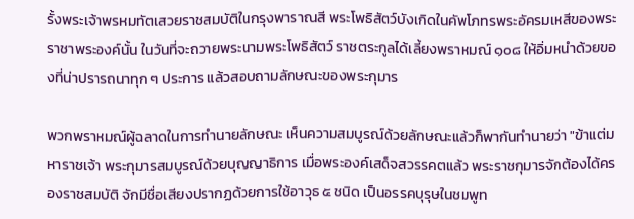รั้งพระเจ้าพรหมทัตเสวยราชสมบัติในกรุงพาราณสี พระโพธิสัตว์บังเกิดในคัพโภทรพระอัครมเหสีของพระราชาพระองค์นั้น ในวันที่จะถวายพระนามพระโพธิสัตว์ ราชตระกูลได้เลี้ยงพราหมณ์ ๑๐๘ ให้อิ่มหนำด้วยของที่น่าปรารถนาทุก ๆ ประการ แล้วสอบถามลักษณะของพระกุมาร

พวกพราหมณ์ผู้ฉลาดในการทำนายลักษณะ เห็นความสมบูรณ์ด้วยลักษณะแล้วก็พากันทำนายว่า "ข้าแต่มหาราชเจ้า พระกุมารสมบูรณ์ด้วยบุญญาธิการ เมื่อพระองค์เสด็จสวรรคตแล้ว พระราชกุมารจักต้องได้ครองราชสมบัติ จักมีชื่อเสียงปรากฏด้วยการใช้อาวุธ ๕ ชนิด เป็นอรรคบุรุษในชมพูท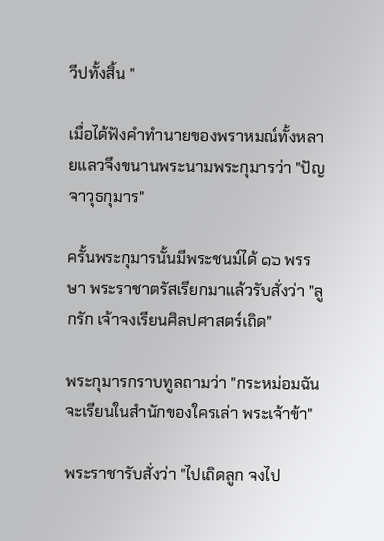วีปทั้งสิ้น "

เมื่อได้ฟังคำทำนายของพราหมณ์ทั้งหลายแลวจึงขนานพระนามพระกุมารว่า "ปัญจาวุธกุมาร"

ครั้นพระกุมารนั้นมีพระชนม์ได้ ๑๖ พรรษา พระราชาตรัสเรียกมาแล้วรับสั่งว่า "ลูกรัก เจ้าจงเรียนศิลปศาสตร์เถิด"

พระกุมารกราบทูลถามว่า "กระหม่อมฉันจะเรียนในสำนักของใครเล่า พระเจ้าข้า"

พระราชารับสั่งว่า "ไปเถิดลูก จงไป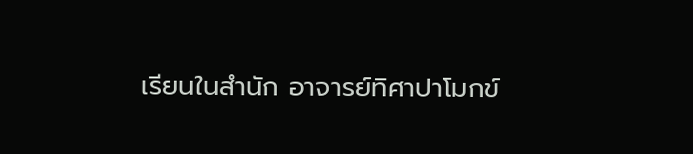เรียนในสำนัก อาจารย์ทิศาปาโมกข์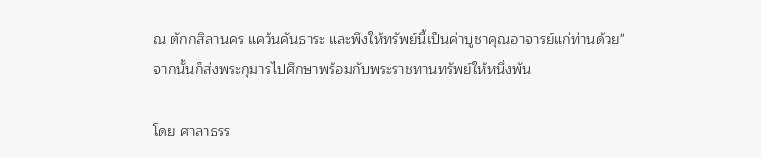ณ ตักกสิลานคร แคว้นคันธาระ และพึงให้ทรัพย์นี้เป็นค่าบูชาคุณอาจารย์แก่ท่านด้วย" จากนั้นก็ส่งพระกุมารไปศึกษาพร้อมกับพระราชทานทรัพย์ให้หนึ่งพัน

โดย ศาลาธรร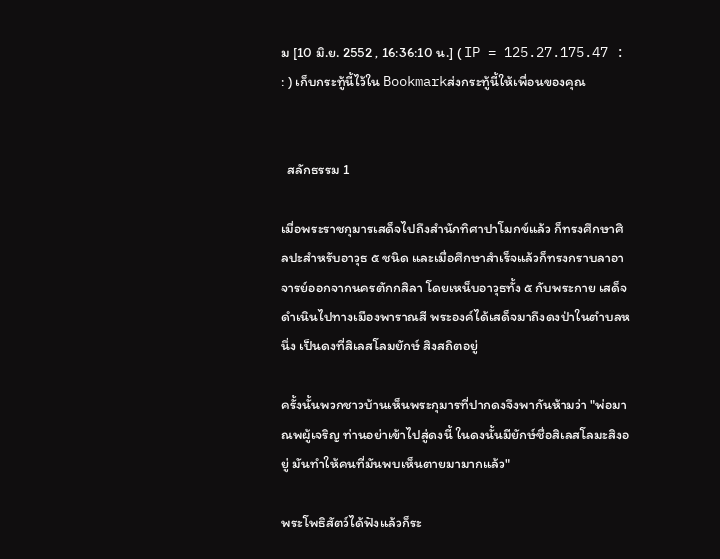ม [10 มิ.ย. 2552 , 16:36:10 น.] ( IP = 125.27.175.47 : : ) เก็บกระทู้นี้ไว้ใน Bookmarkส่งกระทู้นี้ให้เพื่อนของคุณ


  สลักธรรม 1

เมื่อพระราชกุมารเสด็จไปถึงสำนักทิศาปาโมกข์แล้ว ก็ทรงศึกษาศิลปะสำหรับอาวุธ ๕ ชนิด และเมื่อศึกษาสำเร็จแล้วก็ทรงกราบลาอาจารย์ออกจากนครตักกสิลา โดยเหน็บอาวุธทั้ง ๕ กับพระกาย เสด็จดำเนินไปทางเมืองพาราณสี พระองค์ได้เสด็จมาถึงดงป่าในตำบลหนึ่ง เป็นดงที่สิเลสโลมยักษ์ สิงสถิตอยู่

ครั้งนั้นพวกชาวบ้านเห็นพระกุมารที่ปากดงจึงพากันห้ามว่า "พ่อมาณพผู้เจริญ ท่านอย่าเข้าไปสู่ดงนี้ ในดงนั้นมียักษ์ชื่อสิเลสโลมะสิงอยู่ มันทำให้คนที่มันพบเห็นตายมามากแล้ว"

พระโพธิสัตว์ได้ฟังแล้วก็ระ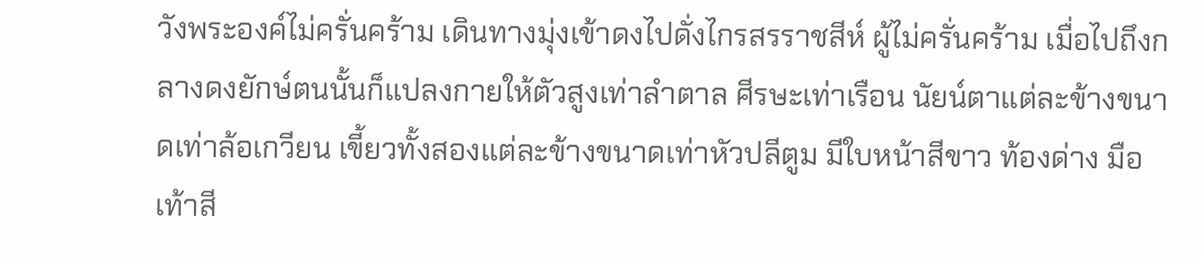วังพระองค์ไม่ครั่นคร้าม เดินทางมุ่งเข้าดงไปดั่งไกรสรราชสีห์ ผู้ไม่ครั่นคร้าม เมื่อไปถึงกลางดงยักษ์ตนนั้นก็แปลงกายให้ตัวสูงเท่าลำตาล ศีรษะเท่าเรือน นัยน์ตาแต่ละข้างขนาดเท่าล้อเกวียน เขี้ยวทั้งสองแต่ละข้างขนาดเท่าหัวปลีตูม มีใบหน้าสีขาว ท้องด่าง มือเท้าสี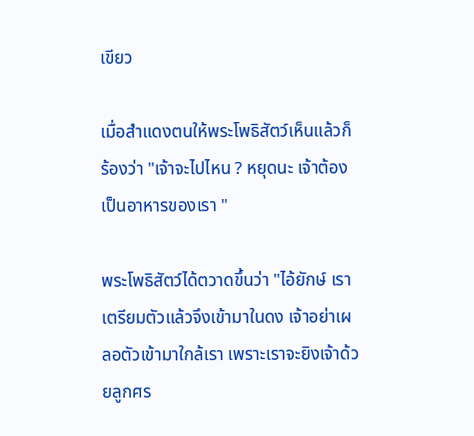เขียว

เมื่อสำแดงตนให้พระโพธิสัตว์เห็นแล้วก็ร้องว่า "เจ้าจะไปไหน ? หยุดนะ เจ้าต้องเป็นอาหารของเรา "

พระโพธิสัตว์ได้ตวาดขึ้นว่า "ไอ้ยักษ์ เราเตรียมตัวแล้วจึงเข้ามาในดง เจ้าอย่าเผลอตัวเข้ามาใกล้เรา เพราะเราจะยิงเจ้าด้วยลูกศร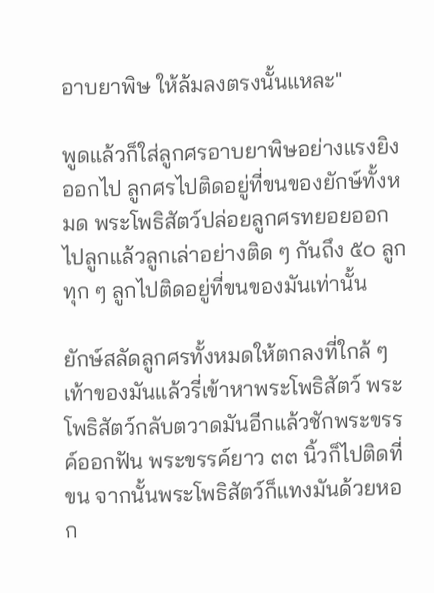อาบยาพิษ ให้ล้มลงตรงนั้นแหละ"

พูดแล้วก็ใส่ลูกศรอาบยาพิษอย่างแรงยิงออกไป ลูกศรไปติดอยู่ที่ขนของยักษ์ทั้งหมด พระโพธิสัตว์ปล่อยลูกศรทยอยออกไปลูกแล้วลูกเล่าอย่างติด ๆ กันถึง ๕๐ ลูก ทุก ๆ ลูกไปติดอยู่ที่ขนของมันเท่านั้น

ยักษ์สลัดลูกศรทั้งหมดให้ตกลงที่ใกล้ ๆ เท้าของมันแล้วรี่เข้าหาพระโพธิสัตว์ พระโพธิสัตว์กลับตวาดมันอีกแล้วชักพระขรรค์ออกฟัน พระขรรค์ยาว ๓๓ นิ้วก็ไปติดที่ขน จากนั้นพระโพธิสัตว์ก็แทงมันด้วยหอก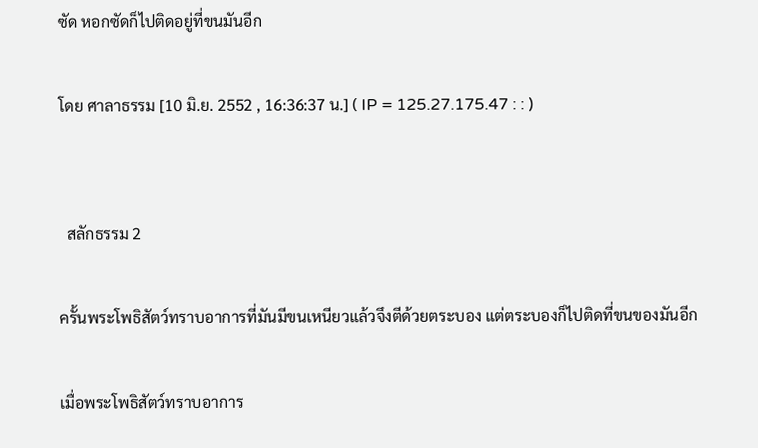ซัด หอกซัดก็ไปติดอยู่ที่ขนมันอีก

โดย ศาลาธรรม [10 มิ.ย. 2552 , 16:36:37 น.] ( IP = 125.27.175.47 : : )


  สลักธรรม 2

ครั้นพระโพธิสัตว์ทราบอาการที่มันมีขนเหนียวแล้วจึงตีด้วยตระบอง แต่ตระบองก็ไปติดที่ขนของมันอีก

เมื่อพระโพธิสัตว์ทราบอาการ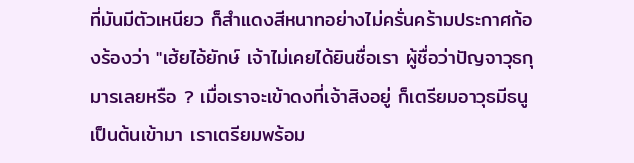ที่มันมีตัวเหนียว ก็สำแดงสีหนาทอย่างไม่ครั่นคร้ามประกาศก้องร้องว่า "เฮ้ยไอ้ยักษ์ เจ้าไม่เคยได้ยินชื่อเรา ผู้ชื่อว่าปัญจาวุธกุมารเลยหรือ ? เมื่อเราจะเข้าดงที่เจ้าสิงอยู่ ก็เตรียมอาวุธมีธนูเป็นต้นเข้ามา เราเตรียมพร้อม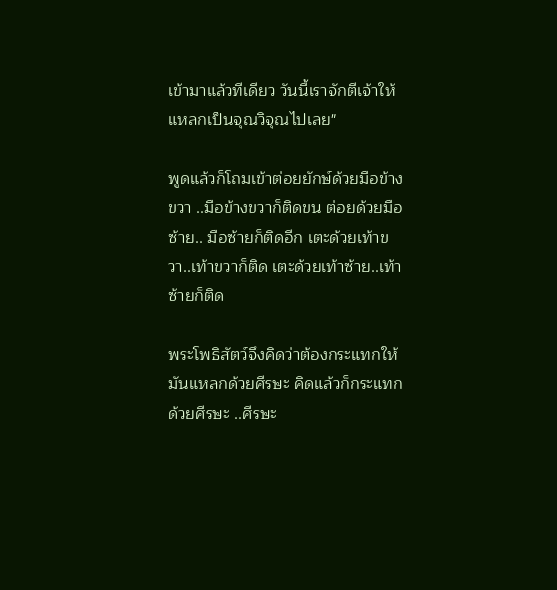เข้ามาแล้วทีเดียว วันนี้เราจักตีเจ้าให้แหลกเป็นจุณวิจุณไปเลย"

พูดแล้วก็โถมเข้าต่อยยักษ์ด้วยมือข้างขวา ..มือข้างขวาก็ติดขน ต่อยด้วยมือซ้าย.. มือซ้ายก็ติดอีก เตะด้วยเท้าขวา..เท้าขวาก็ติด เตะด้วยเท้าซ้าย..เท้าซ้ายก็ติด

พระโพธิสัตว์จึงคิดว่าต้องกระแทกให้มันแหลกด้วยศีรษะ คิดแล้วก็กระแทกด้วยศีรษะ ..ศีรษะ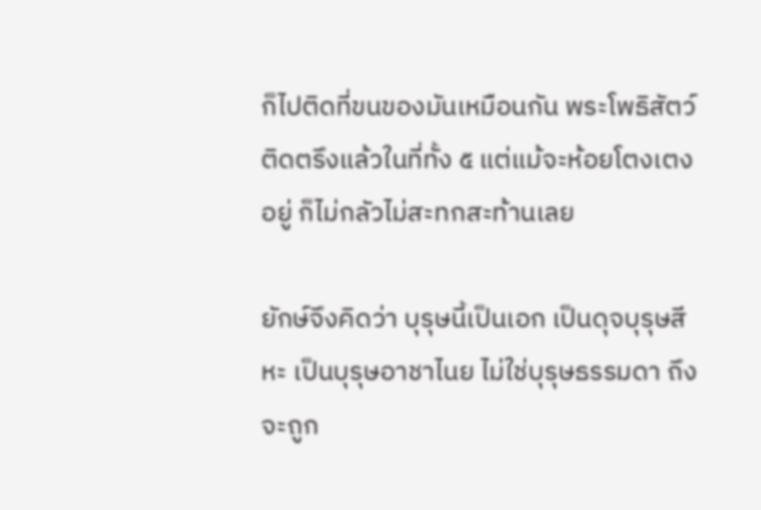ก็ไปติดที่ขนของมันเหมือนกัน พระโพธิสัตว์ติดตรึงแล้วในที่ทั้ง ๕ แต่แม้จะห้อยโตงเตงอยู่ ก็ไม่กลัวไม่สะทกสะท้านเลย

ยักษ์จึงคิดว่า บุรุษนี้เป็นเอก เป็นดุจบุรุษสีหะ เป็นบุรุษอาชาไนย ไม่ใช่บุรุษธรรมดา ถึงจะถูก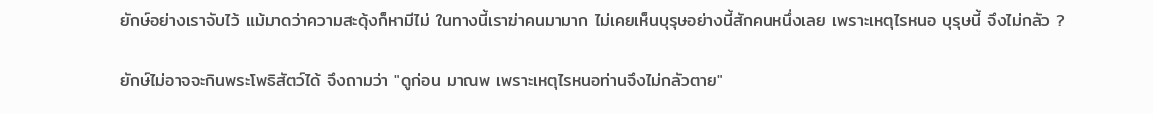ยักษ์อย่างเราจับไว้ แม้มาดว่าความสะดุ้งก็หามีไม่ ในทางนี้เราฆ่าคนมามาก ไม่เคยเห็นบุรุษอย่างนี้สักคนหนึ่งเลย เพราะเหตุไรหนอ บุรุษนี้ จึงไม่กลัว ?

ยักษ์ไม่อาจจะกินพระโพธิสัตว์ได้ จึงถามว่า "ดูก่อน มาณพ เพราะเหตุไรหนอท่านจึงไม่กลัวตาย"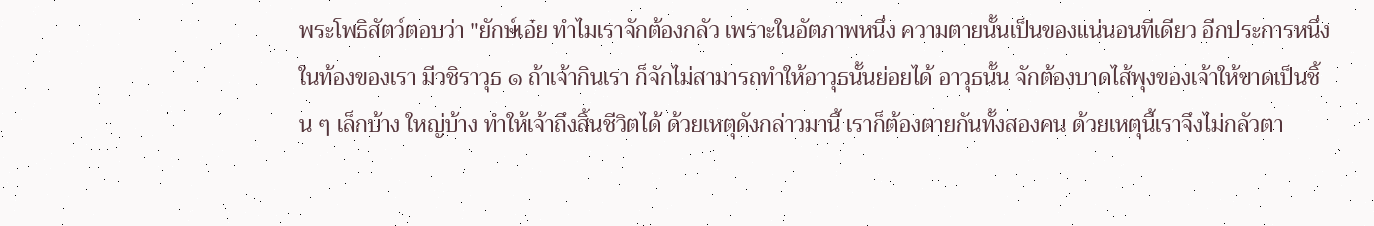พระโพธิสัตว์ตอบว่า "ยักษ์เอ๋ย ทำไมเราจักต้องกลัว เพราะในอัตภาพหนึ่ง ความตายนั้นเป็นของแน่นอนทีเดียว อีกประการหนึ่งในท้องของเรา มีวชิราวุธ ๑ ถ้าเจ้ากินเรา ก็จักไม่สามารถทำให้อาวุธนั้นย่อยได้ อาวุธนั้น จักต้องบาดไส้พุงของเจ้าให้ขาดเป็นชิ้น ๆ เล็กบ้าง ใหญ่บ้าง ทำให้เจ้าถึงสิ้นชีวิตได้ ด้วยเหตุดังกล่าวมานี้ เราก็ต้องตายกันทั้งสองคน ด้วยเหตุนี้เราจึงไม่กลัวตา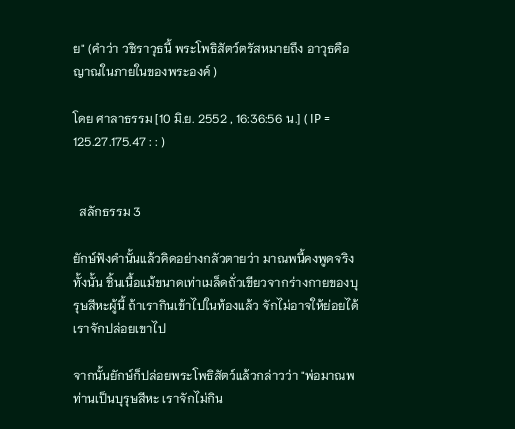ย" (คำว่า วชิราวุธนี้ พระโพธิสัตว์ตรัสหมายถึง อาวุธคือญาณในภายในของพระองค์ )

โดย ศาลาธรรม [10 มิ.ย. 2552 , 16:36:56 น.] ( IP = 125.27.175.47 : : )


  สลักธรรม 3

ยักษ์ฟังคำนั้นแล้วคิดอย่างกลัวตายว่า มาณพนี้คงพูดจริงทั้งนั้น ชิ้นเนื้อแม้ขนาดเท่าเมล็ดถั่วเขียวจากร่างกายของบุรุษสีหะผู้นี้ ถ้าเรากินเข้าไปในท้องแล้ว จักไม่อาจให้ย่อยได้ เราจักปล่อยเขาไป

จากนั้นยักษ์ก็ปล่อยพระโพธิสัตว์แล้วกล่าวว่า "พ่อมาณพ ท่านเป็นบุรุษสีหะ เราจักไม่กิน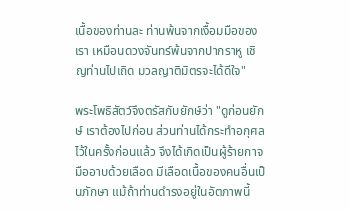เนื้อของท่านละ ท่านพ้นจากเงื้อมมือของเรา เหมือนดวงจันทร์พ้นจากปากราหู เชิญท่านไปเถิด มวลญาติมิตรจะได้ดีใจ"

พระโพธิสัตว์จึงตรัสกับยักษ์ว่า "ดูก่อนยักษ์ เราต้องไปก่อน ส่วนท่านได้กระทำอกุศลไว้ในครั้งก่อนแล้ว จึงได้เกิดเป็นผู้ร้ายกาจ มืออาบด้วยเลือด มีเลือดเนื้อของคนอื่นเป็นภักษา แม้ถ้าท่านดำรงอยู่ในอัตภาพนี้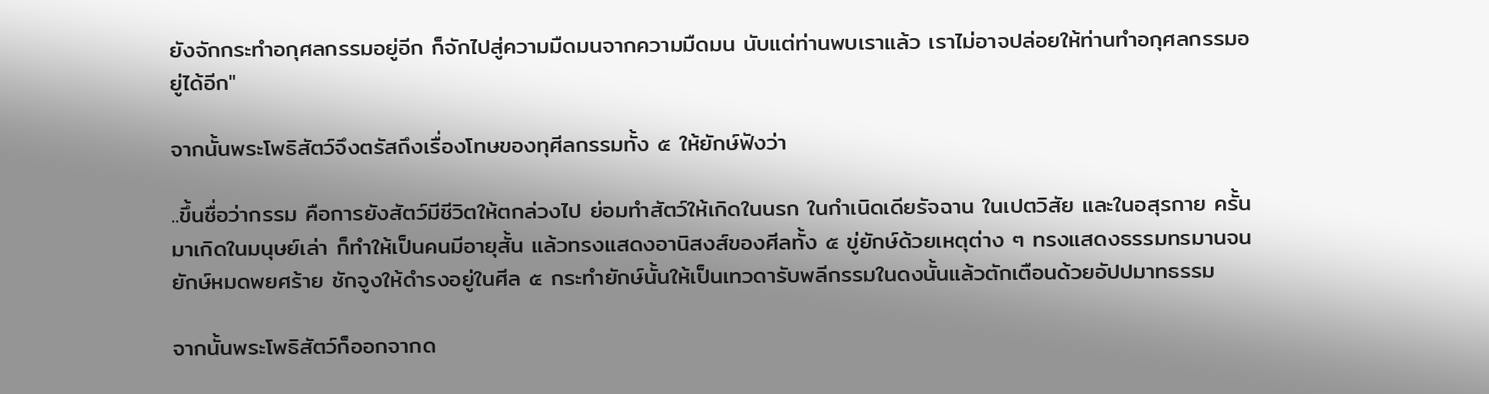ยังจักกระทำอกุศลกรรมอยู่อีก ก็จักไปสู่ความมืดมนจากความมืดมน นับแต่ท่านพบเราแล้ว เราไม่อาจปล่อยให้ท่านทำอกุศลกรรมอยู่ได้อีก"

จากนั้นพระโพธิสัตว์จึงตรัสถึงเรื่องโทษของทุศีลกรรมทั้ง ๕ ให้ยักษ์ฟังว่า

..ขึ้นชื่อว่ากรรม คือการยังสัตว์มีชีวิตให้ตกล่วงไป ย่อมทำสัตว์ให้เกิดในนรก ในกำเนิดเดียรัจฉาน ในเปตวิสัย และในอสุรกาย ครั้นมาเกิดในมนุษย์เล่า ก็ทำให้เป็นคนมีอายุสั้น แล้วทรงแสดงอานิสงส์ของศีลทั้ง ๕ ขู่ยักษ์ด้วยเหตุต่าง ๆ ทรงแสดงธรรมทรมานจนยักษ์หมดพยศร้าย ชักจูงให้ดำรงอยู่ในศีล ๕ กระทำยักษ์นั้นให้เป็นเทวดารับพลีกรรมในดงนั้นแล้วตักเตือนด้วยอัปปมาทธรรม

จากนั้นพระโพธิสัตว์ก็ออกจากด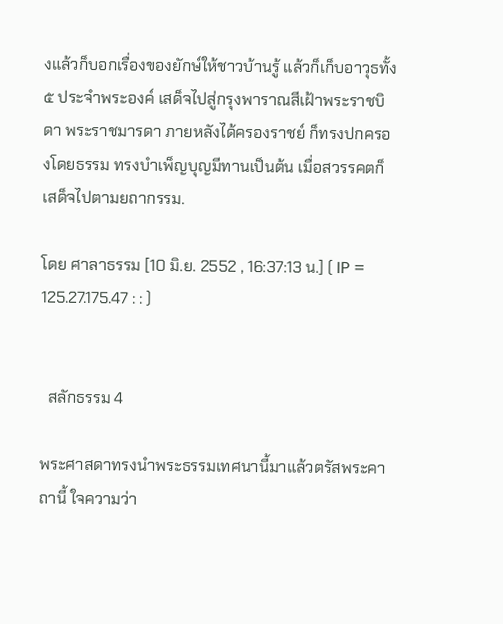งแล้วก็บอกเรื่องของยักษ์ให้ชาวบ้านรู้ แล้วก็เก็บอาวุธทั้ง ๕ ประจำพระองค์ เสด็จไปสู่กรุงพาราณสีเฝ้าพระราชบิดา พระราชมารดา ภายหลังได้ครองราชย์ ก็ทรงปกครองโดยธรรม ทรงบำเพ็ญบุญมีทานเป็นต้น เมื่อสวรรคตก็เสด็จไปตามยถากรรม.

โดย ศาลาธรรม [10 มิ.ย. 2552 , 16:37:13 น.] ( IP = 125.27.175.47 : : )


  สลักธรรม 4

พระศาสดาทรงนำพระธรรมเทศนานี้มาแล้วตรัสพระคาถานี้ ใจความว่า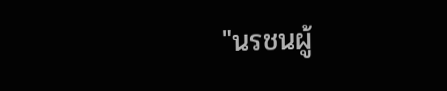"นรชนผู้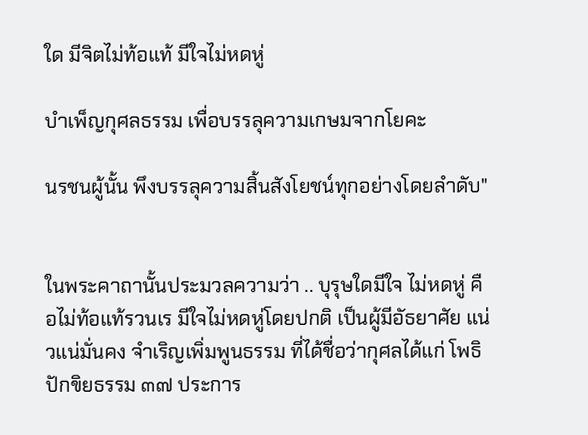ใด มีจิตไม่ท้อแท้ มีใจไม่หดหู่

บำเพ็ญกุศลธรรม เพื่อบรรลุความเกษมจากโยคะ

นรชนผู้นั้น พึงบรรลุความสิ้นสังโยชน์ทุกอย่างโดยลำดับ"


ในพระคาถานั้นประมวลความว่า .. บุรุษใดมีใจ ไม่หดหู่ คือไม่ท้อแท้รวนเร มีใจไม่หดหู่โดยปกติ เป็นผู้มีอัธยาศัย แน่วแน่มั่นคง จำเริญเพิ่มพูนธรรม ที่ได้ชื่อว่ากุศลได้แก่ โพธิปักขิยธรรม ๓๗ ประการ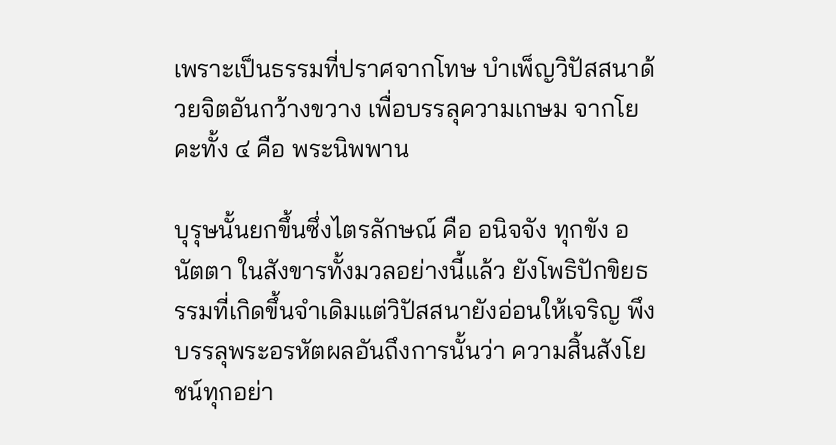เพราะเป็นธรรมที่ปราศจากโทษ บำเพ็ญวิปัสสนาด้วยจิตอันกว้างขวาง เพื่อบรรลุความเกษม จากโยคะทั้ง ๔ คือ พระนิพพาน

บุรุษนั้นยกขึ้นซึ่งไตรลักษณ์ คือ อนิจจัง ทุกขัง อนัตตา ในสังขารทั้งมวลอย่างนี้แล้ว ยังโพธิปักขิยธรรมที่เกิดขึ้นจำเดิมแต่วิปัสสนายังอ่อนให้เจริญ พึงบรรลุพระอรหัตผลอันถึงการนั้นว่า ความสิ้นสังโยชน์ทุกอย่า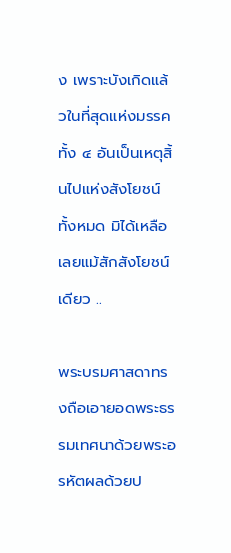ง เพราะบังเกิดแล้วในที่สุดแห่งมรรคทั้ง ๔ อันเป็นเหตุสิ้นไปแห่งสังโยชน์ทั้งหมด มิได้เหลือเลยแม้สักสังโยชน์เดียว ..

พระบรมศาสดาทรงถือเอายอดพระธรรมเทศนาด้วยพระอรหัตผลด้วยป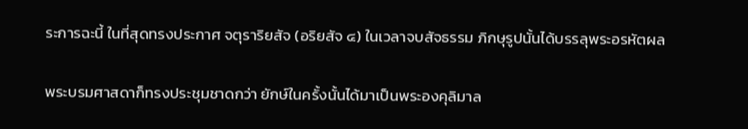ระการฉะนี้ ในที่สุดทรงประกาศ จตุราริยสัจ (อริยสัจ ๔) ในเวลาจบสัจธรรม ภิกษุรูปนั้นได้บรรลุพระอรหัตผล

พระบรมศาสดาก็ทรงประชุมชาดกว่า ยักษ์ในครั้งนั้นได้มาเป็นพระองคุลิมาล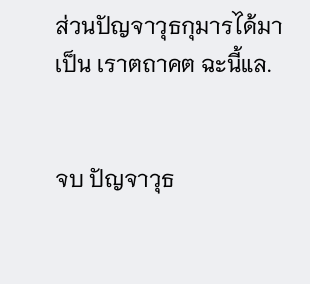ส่วนปัญจาวุธกุมารได้มาเป็น เราตถาคต ฉะนี้แล.


จบ ปัญจาวุธ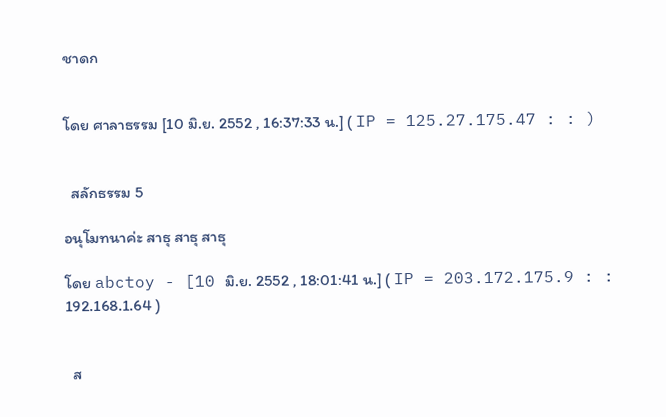ชาดก


โดย ศาลาธรรม [10 มิ.ย. 2552 , 16:37:33 น.] ( IP = 125.27.175.47 : : )


  สลักธรรม 5

อนุโมทนาค่ะ สาธุ สาธุ สาธุ

โดย abctoy - [10 มิ.ย. 2552 , 18:01:41 น.] ( IP = 203.172.175.9 : : 192.168.1.64 )


  ส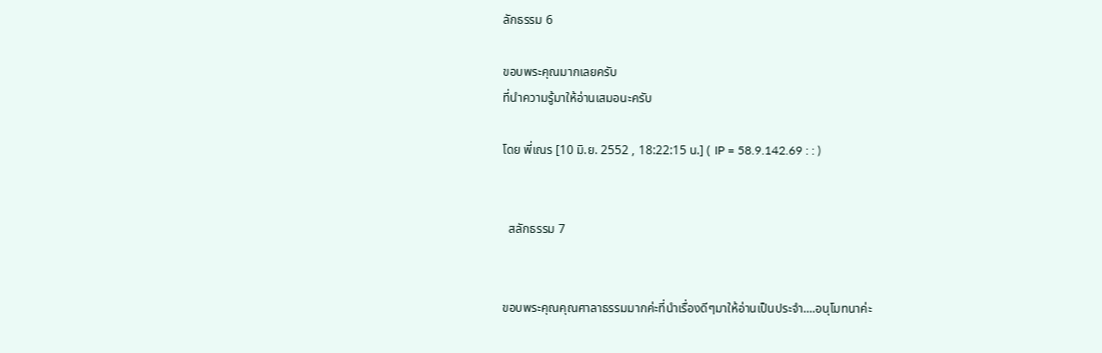ลักธรรม 6

ขอบพระคุณมากเลยครับ
ที่นำความรู้มาให้อ่านเสมอนะครับ

โดย พี่เณร [10 มิ.ย. 2552 , 18:22:15 น.] ( IP = 58.9.142.69 : : )


  สลักธรรม 7


ขอบพระคุณคุณศาลาธรรมมากค่ะที่นำเรื่องดีๆมาให้อ่านเป็นประจำ....อนุโมทนาค่ะ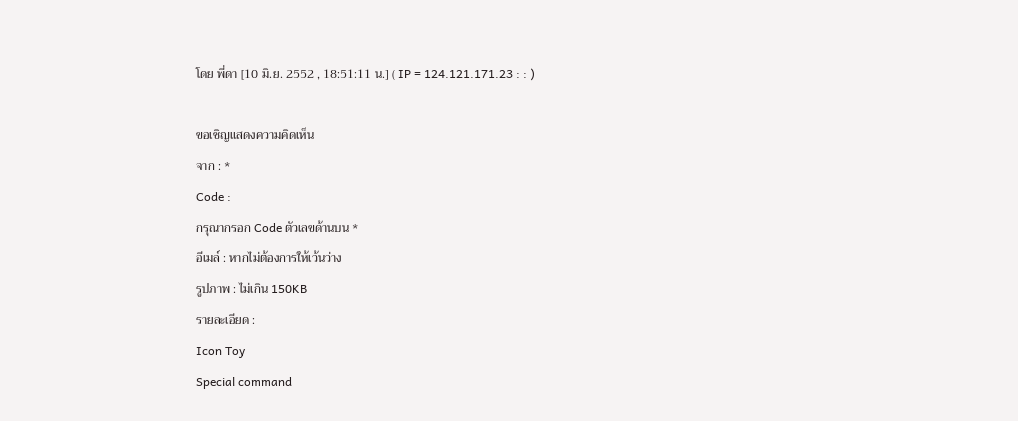โดย พี่ดา [10 มิ.ย. 2552 , 18:51:11 น.] ( IP = 124.121.171.23 : : )

ขอเชิญแสดงความคิดเห็น
จาก : *
Code :
กรุณากรอก Code ตัวเลขด้านบน *
อีเมล์ : หากไม่ต้องการให้เว้นว่าง
รูปภาพ : ไม่เกิน 150KB
รายละเอียด :
Icon Toy
Special command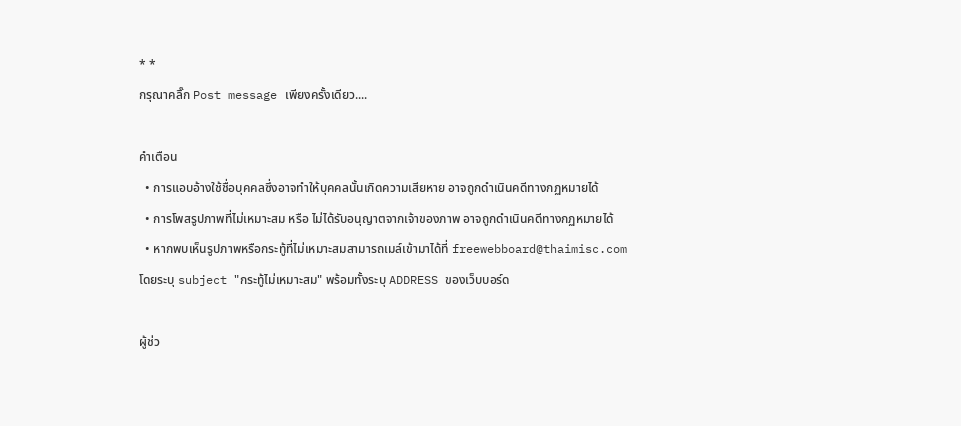* *
กรุณาคลิ๊ก Post message เพียงครั้งเดียว....

คำเตือน
  • การแอบอ้างใช้ชื่อบุคคลซึ่งอาจทำให้บุคคลนั้นเกิดความเสียหาย อาจถูกดำเนินคดีทางกฏหมายได้
  • การโพสรูปภาพที่ไม่เหมาะสม หรือ ไม่ได้รับอนุญาตจากเจ้าของภาพ อาจถูกดำเนินคดีทางกฏหมายได้
  • หากพบเห็นรูปภาพหรือกระทู้ที่ไม่เหมาะสมสามารถเมล์เข้ามาได้ที่ freewebboard@thaimisc.com โดยระบุ subject "กระทู้ไม่เหมาะสม" พร้อมทั้งระบุ ADDRESS ของเว็บบอร์ด

ผู้ช่ว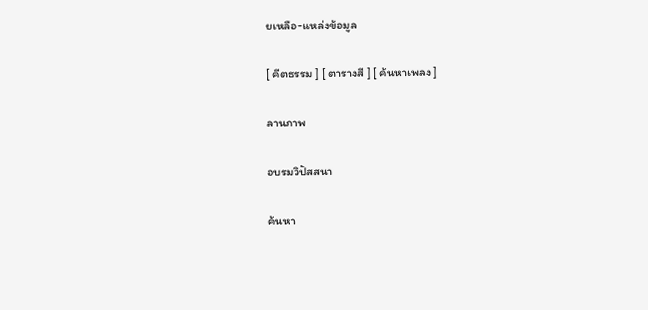ยเหลือ-แหล่งข้อมูล

[ คีตธรรม ] [ ตารางสี ] [ ค้นหาเพลง ]

ลานภาพ

อบรมวิปัสสนา

ค้นหา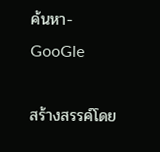ค้นหา-GooGle

สร้างสรรค์โดย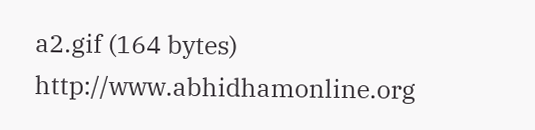a2.gif (164 bytes) http://www.abhidhamonline.org